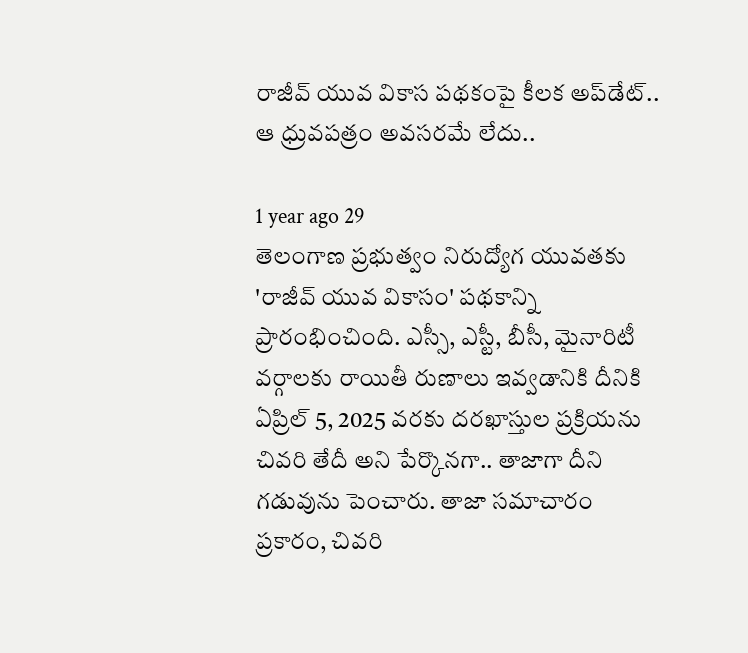రాజీవ్ యువ వికాస పథకంపై కీలక అప్‌డేట్.. ఆ ధ్రువపత్రం అవసరమే లేదు..

1 year ago 29
తెలంగాణ ప్రభుత్వం నిరుద్యోగ యువతకు 'రాజీవ్ యువ వికాసం' పథకాన్ని ప్రారంభించింది. ఎస్సీ, ఎస్టీ, బీసీ, మైనారిటీ వర్గాలకు రాయితీ రుణాలు ఇవ్వడానికి దీనికి ఏప్రిల్ 5, 2025 వరకు దరఖాస్తుల ప్రక్రియను చివరి తేదీ అని పేర్కొనగా.. తాజాగా దీని గడువును పెంచారు. తాజా సమాచారం ప్రకారం, చివరి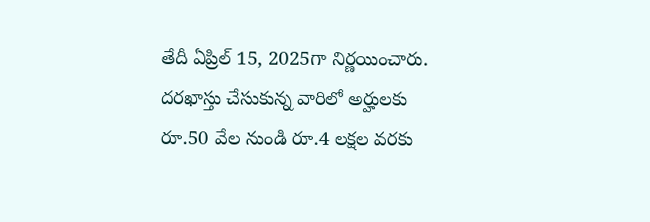తేదీ ఏప్రిల్ 15, 2025గా నిర్ణయించారు. దరఖాస్తు చేసుకున్న వారిలో అర్హులకు రూ.50 వేల నుండి రూ.4 లక్షల వరకు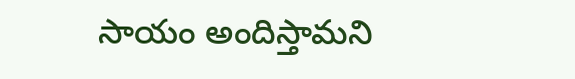సాయం అందిస్తామని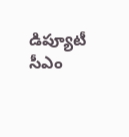డిప్యూటీ సీఎం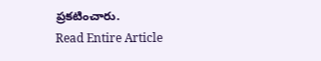ప్రకటించారు.
Read Entire Article